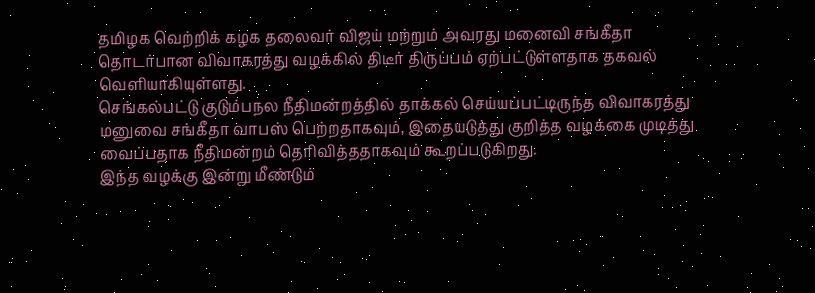தமிழக வெற்றிக் கழக தலைவர் விஜய் மற்றும் அவரது மனைவி சங்கீதா தொடர்பான விவாகரத்து வழக்கில் திடீர் திருப்பம் ஏற்பட்டுள்ளதாக தகவல் வெளியாகியுள்ளது.
செங்கல்பட்டு குடும்பநல நீதிமன்றத்தில் தாக்கல் செய்யப்பட்டிருந்த விவாகரத்து மனுவை சங்கீதா வாபஸ் பெற்றதாகவும், இதையடுத்து குறித்த வழக்கை முடித்து வைப்பதாக நீதிமன்றம் தெரிவித்ததாகவும் கூறப்படுகிறது.
இந்த வழக்கு இன்று மீண்டும்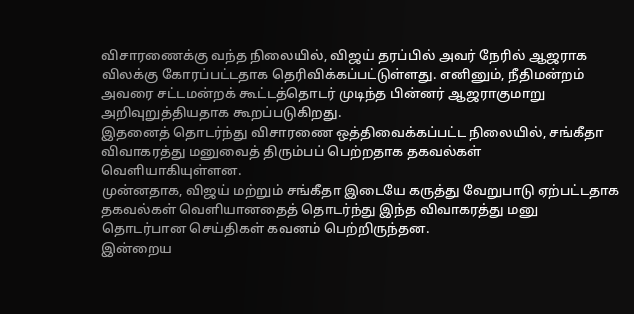விசாரணைக்கு வந்த நிலையில், விஜய் தரப்பில் அவர் நேரில் ஆஜராக விலக்கு கோரப்பட்டதாக தெரிவிக்கப்பட்டுள்ளது. எனினும், நீதிமன்றம் அவரை சட்டமன்றக் கூட்டத்தொடர் முடிந்த பின்னர் ஆஜராகுமாறு அறிவுறுத்தியதாக கூறப்படுகிறது.
இதனைத் தொடர்ந்து விசாரணை ஒத்திவைக்கப்பட்ட நிலையில், சங்கீதா விவாகரத்து மனுவைத் திரும்பப் பெற்றதாக தகவல்கள் வெளியாகியுள்ளன.
முன்னதாக, விஜய் மற்றும் சங்கீதா இடையே கருத்து வேறுபாடு ஏற்பட்டதாக தகவல்கள் வெளியானதைத் தொடர்ந்து இந்த விவாகரத்து மனு தொடர்பான செய்திகள் கவனம் பெற்றிருந்தன.
இன்றைய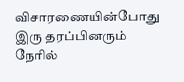விசாரணையின்போது இரு தரப்பினரும் நேரில்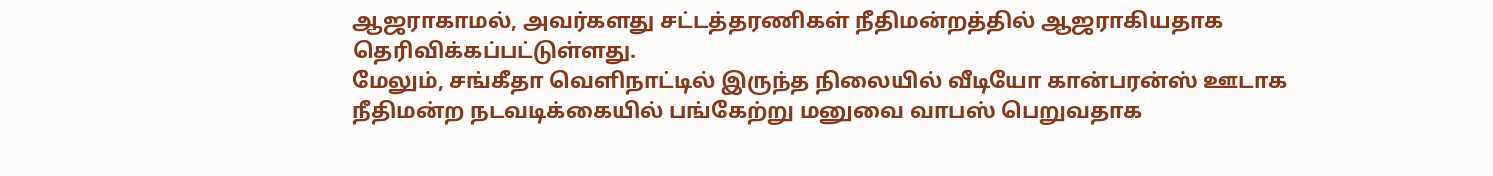ஆஜராகாமல், அவர்களது சட்டத்தரணிகள் நீதிமன்றத்தில் ஆஜராகியதாக தெரிவிக்கப்பட்டுள்ளது.
மேலும், சங்கீதா வெளிநாட்டில் இருந்த நிலையில் வீடியோ கான்பரன்ஸ் ஊடாக நீதிமன்ற நடவடிக்கையில் பங்கேற்று மனுவை வாபஸ் பெறுவதாக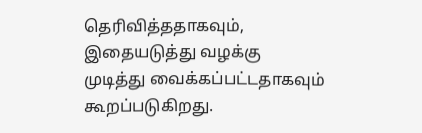தெரிவித்ததாகவும், இதையடுத்து வழக்கு முடித்து வைக்கப்பட்டதாகவும் கூறப்படுகிறது.